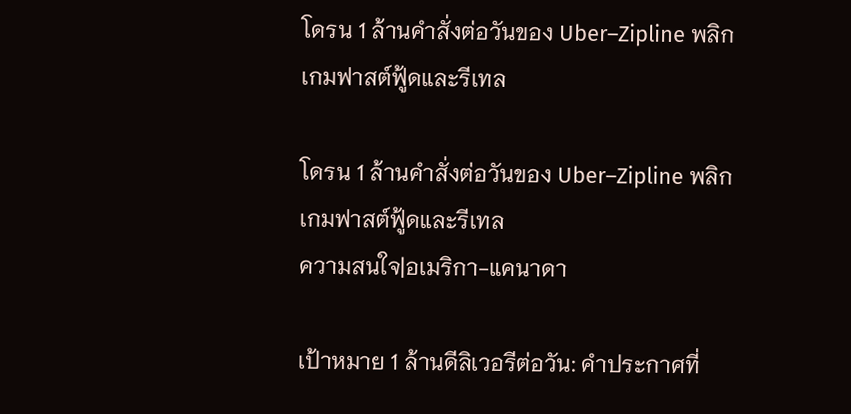โดรน 1 ล้านคำสั่งต่อวันของ Uber–Zipline พลิกเกมฟาสต์ฟู้ดและรีเทล

โดรน 1 ล้านคำสั่งต่อวันของ Uber–Zipline พลิกเกมฟาสต์ฟู้ดและรีเทล
ความสนใจ|อเมริกา-แคนาดา

เป้าหมาย 1 ล้านดีลิเวอรีต่อวัน: คำประกาศที่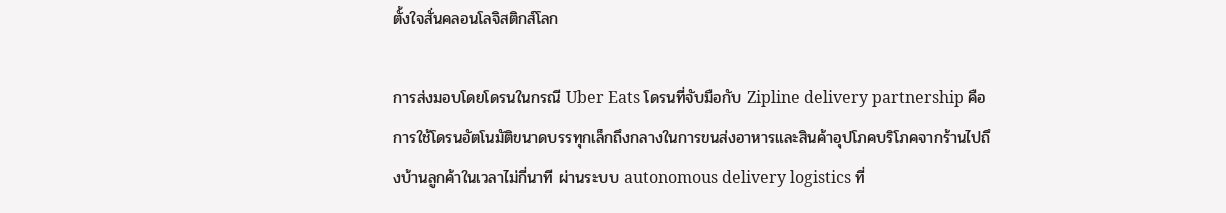ตั้งใจสั่นคลอนโลจิสติกส์โลก

การส่งมอบโดยโดรนในกรณี Uber Eats โดรนที่จับมือกับ Zipline delivery partnership คือการใช้โดรนอัตโนมัติขนาดบรรทุกเล็กถึงกลางในการขนส่งอาหารและสินค้าอุปโภคบริโภคจากร้านไปถึงบ้านลูกค้าในเวลาไม่กี่นาที ผ่านระบบ autonomous delivery logistics ที่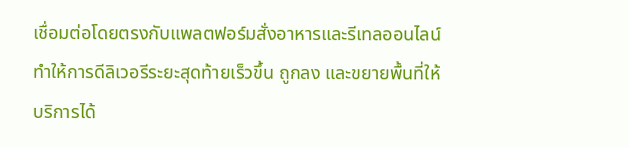เชื่อมต่อโดยตรงกับแพลตฟอร์มสั่งอาหารและรีเทลออนไลน์ ทำให้การดีลิเวอรีระยะสุดท้ายเร็วขึ้น ถูกลง และขยายพื้นที่ให้บริการได้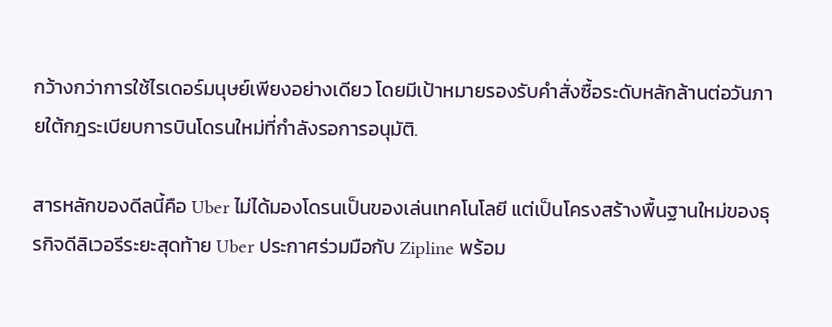กว้างกว่าการใช้ไรเดอร์มนุษย์เพียงอย่างเดียว โดยมีเป้าหมายรองรับคำสั่งซื้อระดับหลักล้านต่อวันภายใต้กฎระเบียบการบินโดรนใหม่ที่กำลังรอการอนุมัติ.

สารหลักของดีลนี้คือ Uber ไม่ได้มองโดรนเป็นของเล่นเทคโนโลยี แต่เป็นโครงสร้างพื้นฐานใหม่ของธุรกิจดีลิเวอรีระยะสุดท้าย Uber ประกาศร่วมมือกับ Zipline พร้อม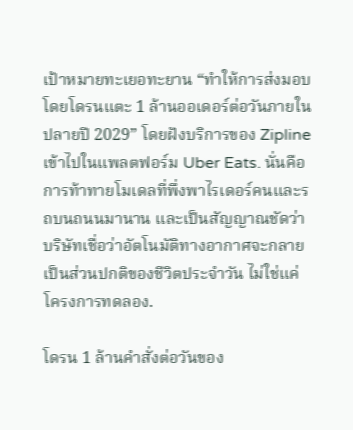เป้าหมายทะเยอทะยาน “ทำให้การส่งมอบโดยโดรนแตะ 1 ล้านออเดอร์ต่อวันภายในปลายปี 2029” โดยฝังบริการของ Zipline เข้าไปในแพลตฟอร์ม Uber Eats. นั่นคือการท้าทายโมเดลที่พึ่งพาไรเดอร์คนและรถบนถนนมานาน และเป็นสัญญาณชัดว่าบริษัทเชื่อว่าอัตโนมัติทางอากาศจะกลายเป็นส่วนปกติของชีวิตประจำวัน ไม่ใช่แค่โครงการทดลอง.

โดรน 1 ล้านคำสั่งต่อวันของ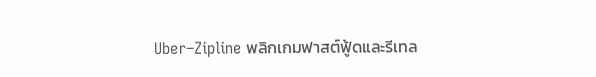Uber–Zipline พลิกเกมฟาสต์ฟู้ดและรีเทล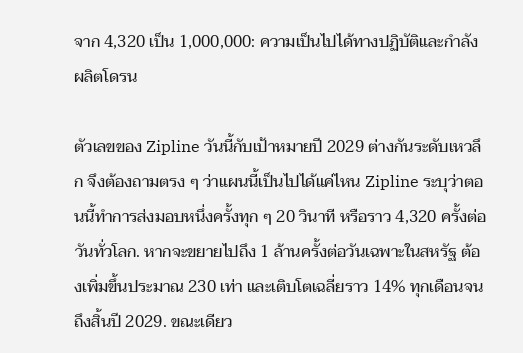จาก 4,320 เป็น 1,000,000: ความเป็นไปได้ทางปฏิบัติและกำลังผลิตโดรน

ตัวเลขของ Zipline วันนี้กับเป้าหมายปี 2029 ต่างกันระดับเหวลึก จึงต้องถามตรง ๆ ว่าแผนนี้เป็นไปได้แค่ไหน Zipline ระบุว่าตอนนี้ทำการส่งมอบหนึ่งครั้งทุก ๆ 20 วินาที หรือราว 4,320 ครั้งต่อวันทั่วโลก. หากจะขยายไปถึง 1 ล้านครั้งต่อวันเฉพาะในสหรัฐ ต้องเพิ่มขึ้นประมาณ 230 เท่า และเติบโตเฉลี่ยราว 14% ทุกเดือนจนถึงสิ้นปี 2029. ขณะเดียว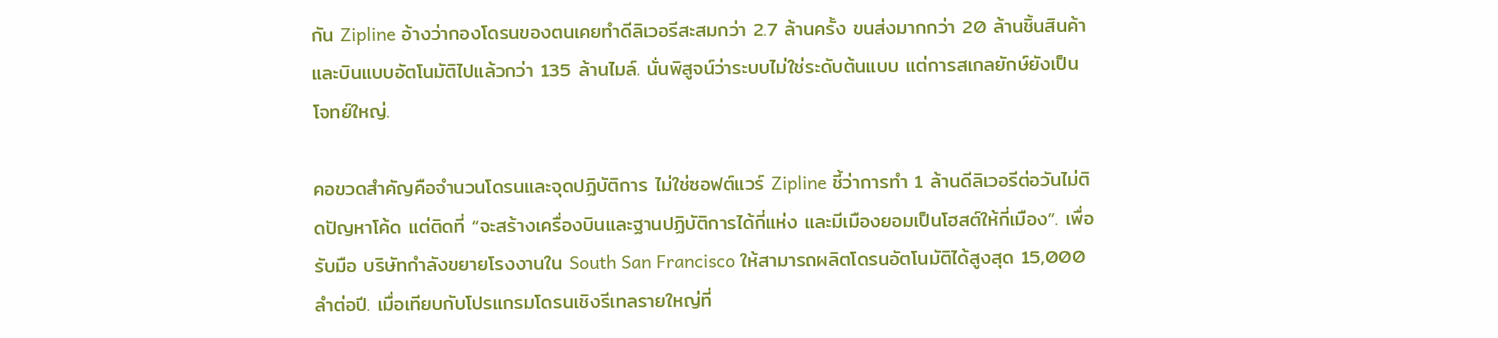กัน Zipline อ้างว่ากองโดรนของตนเคยทำดีลิเวอรีสะสมกว่า 2.7 ล้านครั้ง ขนส่งมากกว่า 20 ล้านชิ้นสินค้า และบินแบบอัตโนมัติไปแล้วกว่า 135 ล้านไมล์. นั่นพิสูจน์ว่าระบบไม่ใช่ระดับต้นแบบ แต่การสเกลยักษ์ยังเป็นโจทย์ใหญ่.

คอขวดสำคัญคือจำนวนโดรนและจุดปฏิบัติการ ไม่ใช่ซอฟต์แวร์ Zipline ชี้ว่าการทำ 1 ล้านดีลิเวอรีต่อวันไม่ติดปัญหาโค้ด แต่ติดที่ “จะสร้างเครื่องบินและฐานปฏิบัติการได้กี่แห่ง และมีเมืองยอมเป็นโฮสต์ให้กี่เมือง”. เพื่อรับมือ บริษัทกำลังขยายโรงงานใน South San Francisco ให้สามารถผลิตโดรนอัตโนมัติได้สูงสุด 15,000 ลำต่อปี. เมื่อเทียบกับโปรแกรมโดรนเชิงรีเทลรายใหญ่ที่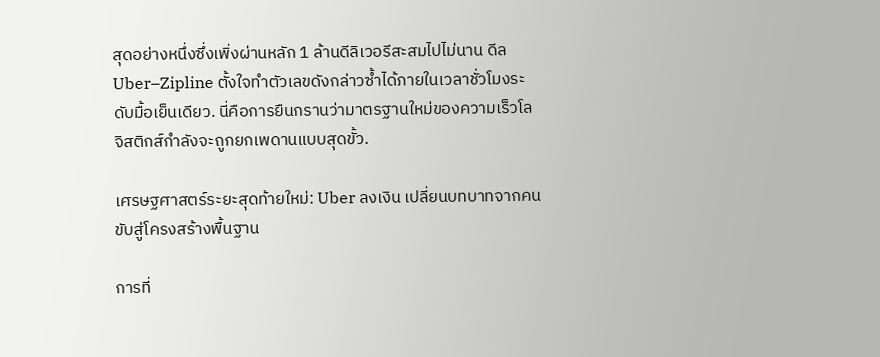สุดอย่างหนึ่งซึ่งเพิ่งผ่านหลัก 1 ล้านดีลิเวอรีสะสมไปไม่นาน ดีล Uber–Zipline ตั้งใจทำตัวเลขดังกล่าวซ้ำได้ภายในเวลาชั่วโมงระดับมื้อเย็นเดียว. นี่คือการยืนกรานว่ามาตรฐานใหม่ของความเร็วโลจิสติกส์กำลังจะถูกยกเพดานแบบสุดขั้ว.

เศรษฐศาสตร์ระยะสุดท้ายใหม่: Uber ลงเงิน เปลี่ยนบทบาทจากคนขับสู่โครงสร้างพื้นฐาน

การที่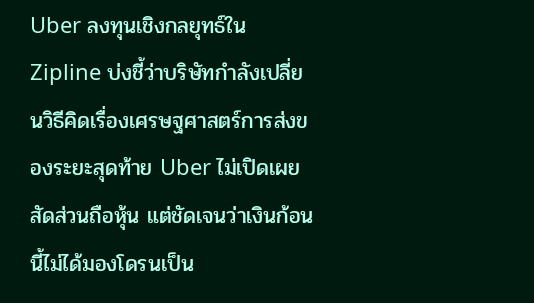Uber ลงทุนเชิงกลยุทธ์ใน Zipline บ่งชี้ว่าบริษัทกำลังเปลี่ยนวิธีคิดเรื่องเศรษฐศาสตร์การส่งของระยะสุดท้าย Uber ไม่เปิดเผยสัดส่วนถือหุ้น แต่ชัดเจนว่าเงินก้อนนี้ไม่ได้มองโดรนเป็น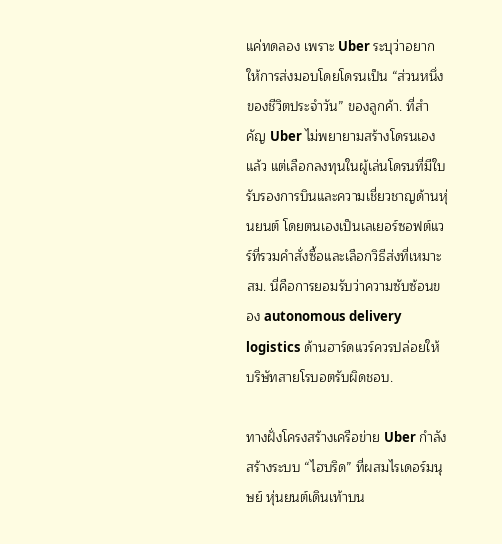แค่ทดลอง เพราะ Uber ระบุว่าอยากให้การส่งมอบโดยโดรนเป็น “ส่วนหนึ่งของชีวิตประจำวัน” ของลูกค้า. ที่สำคัญ Uber ไม่พยายามสร้างโดรนเองแล้ว แต่เลือกลงทุนในผู้เล่นโดรนที่มีใบรับรองการบินและความเชี่ยวชาญด้านหุ่นยนต์ โดยตนเองเป็นเลเยอร์ซอฟต์แวร์ที่รวมคำสั่งซื้อและเลือกวิธีส่งที่เหมาะสม. นี่คือการยอมรับว่าความซับซ้อนของ autonomous delivery logistics ด้านฮาร์ดแวร์ควรปล่อยให้บริษัทสายโรบอตรับผิดชอบ.

ทางฝั่งโครงสร้างเครือข่าย Uber กำลังสร้างระบบ “ไฮบริด” ที่ผสมไรเดอร์มนุษย์ หุ่นยนต์เดินเท้าบน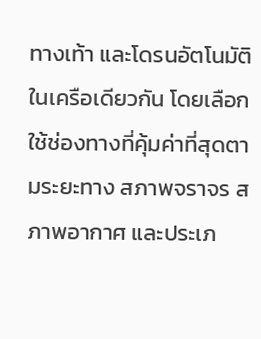ทางเท้า และโดรนอัตโนมัติในเครือเดียวกัน โดยเลือกใช้ช่องทางที่คุ้มค่าที่สุดตามระยะทาง สภาพจราจร สภาพอากาศ และประเภ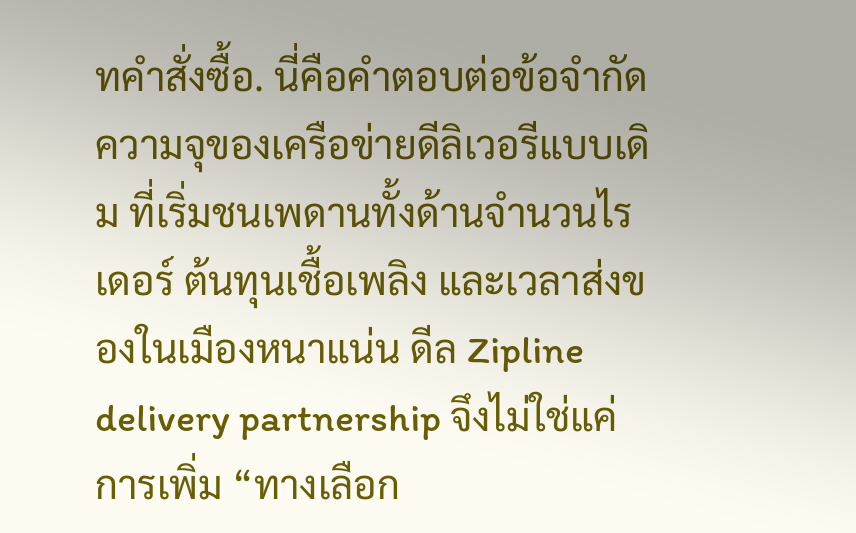ทคำสั่งซื้อ. นี่คือคำตอบต่อข้อจำกัดความจุของเครือข่ายดีลิเวอรีแบบเดิม ที่เริ่มชนเพดานทั้งด้านจำนวนไรเดอร์ ต้นทุนเชื้อเพลิง และเวลาส่งของในเมืองหนาแน่น ดีล Zipline delivery partnership จึงไม่ใช่แค่การเพิ่ม “ทางเลือก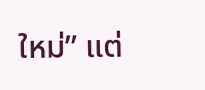ใหม่” แต่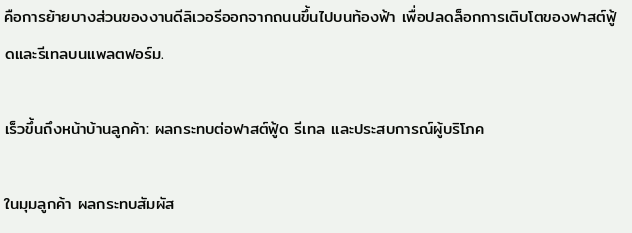คือการย้ายบางส่วนของงานดีลิเวอรีออกจากถนนขึ้นไปบนท้องฟ้า เพื่อปลดล็อกการเติบโตของฟาสต์ฟู้ดและรีเทลบนแพลตฟอร์ม.

เร็วขึ้นถึงหน้าบ้านลูกค้า: ผลกระทบต่อฟาสต์ฟู้ด รีเทล และประสบการณ์ผู้บริโภค

ในมุมลูกค้า ผลกระทบสัมผัส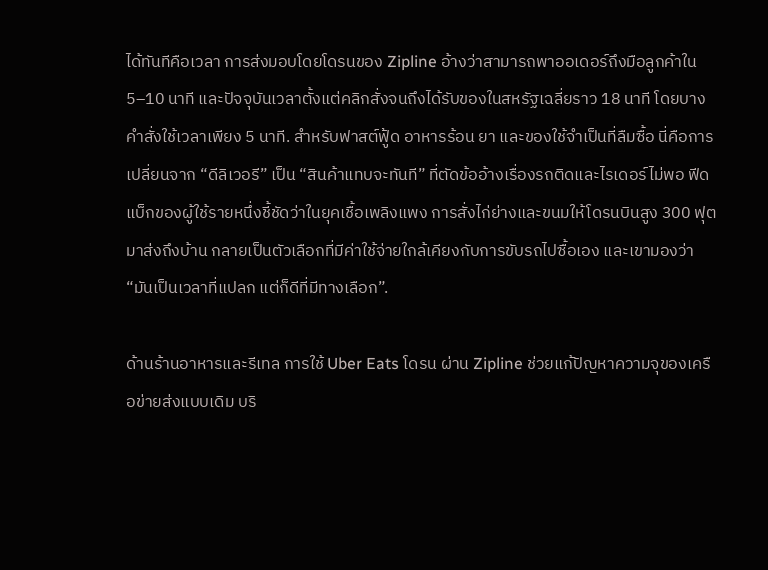ได้ทันทีคือเวลา การส่งมอบโดยโดรนของ Zipline อ้างว่าสามารถพาออเดอร์ถึงมือลูกค้าใน 5–10 นาที และปัจจุบันเวลาตั้งแต่คลิกสั่งจนถึงได้รับของในสหรัฐเฉลี่ยราว 18 นาที โดยบางคำสั่งใช้เวลาเพียง 5 นาที. สำหรับฟาสต์ฟู้ด อาหารร้อน ยา และของใช้จำเป็นที่ลืมซื้อ นี่คือการเปลี่ยนจาก “ดีลิเวอรี” เป็น “สินค้าแทบจะทันที” ที่ตัดข้ออ้างเรื่องรถติดและไรเดอร์ไม่พอ ฟีดแบ็กของผู้ใช้รายหนึ่งชี้ชัดว่าในยุคเชื้อเพลิงแพง การสั่งไก่ย่างและขนมให้โดรนบินสูง 300 ฟุตมาส่งถึงบ้าน กลายเป็นตัวเลือกที่มีค่าใช้จ่ายใกล้เคียงกับการขับรถไปซื้อเอง และเขามองว่า “มันเป็นเวลาที่แปลก แต่ก็ดีที่มีทางเลือก”.

ด้านร้านอาหารและรีเทล การใช้ Uber Eats โดรน ผ่าน Zipline ช่วยแก้ปัญหาความจุของเครือข่ายส่งแบบเดิม บริ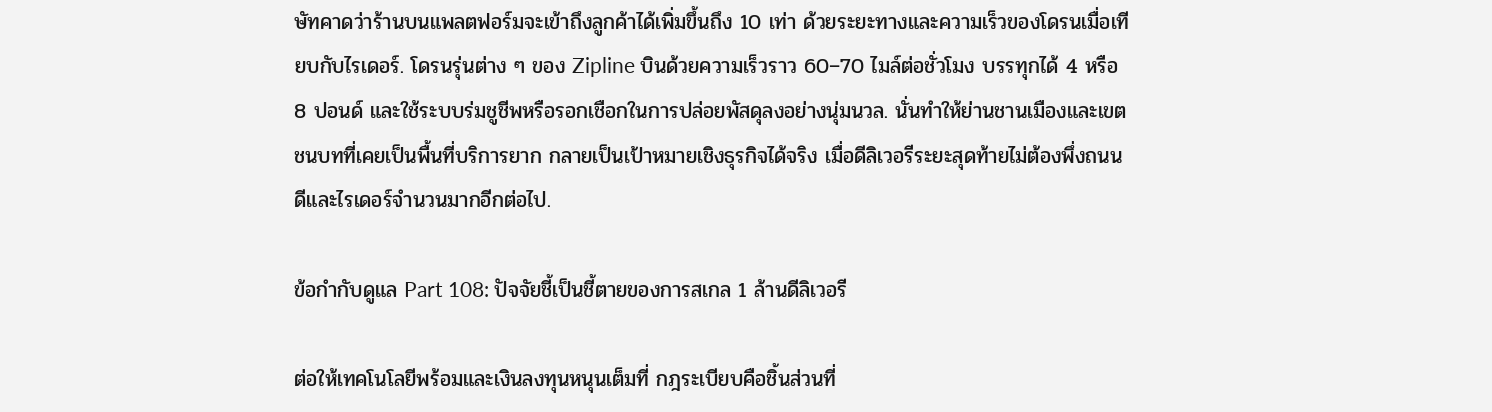ษัทคาดว่าร้านบนแพลตฟอร์มจะเข้าถึงลูกค้าได้เพิ่มขึ้นถึง 10 เท่า ด้วยระยะทางและความเร็วของโดรนเมื่อเทียบกับไรเดอร์. โดรนรุ่นต่าง ๆ ของ Zipline บินด้วยความเร็วราว 60–70 ไมล์ต่อชั่วโมง บรรทุกได้ 4 หรือ 8 ปอนด์ และใช้ระบบร่มชูชีพหรือรอกเชือกในการปล่อยพัสดุลงอย่างนุ่มนวล. นั่นทำให้ย่านชานเมืองและเขตชนบทที่เคยเป็นพื้นที่บริการยาก กลายเป็นเป้าหมายเชิงธุรกิจได้จริง เมื่อดีลิเวอรีระยะสุดท้ายไม่ต้องพึ่งถนนดีและไรเดอร์จำนวนมากอีกต่อไป.

ข้อกำกับดูแล Part 108: ปัจจัยชี้เป็นชี้ตายของการสเกล 1 ล้านดีลิเวอรี

ต่อให้เทคโนโลยีพร้อมและเงินลงทุนหนุนเต็มที่ กฎระเบียบคือชิ้นส่วนที่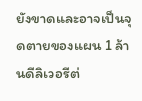ยังขาดและอาจเป็นจุดตายของแผน 1 ล้านดีลิเวอรีต่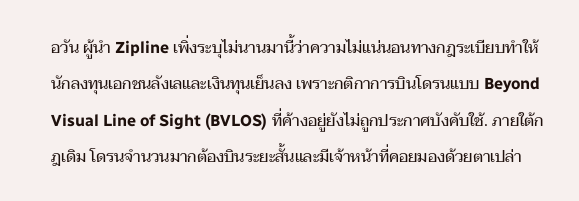อวัน ผู้นำ Zipline เพิ่งระบุไม่นานมานี้ว่าความไม่แน่นอนทางกฎระเบียบทำให้นักลงทุนเอกชนลังเลและเงินทุนเย็นลง เพราะกติกาการบินโดรนแบบ Beyond Visual Line of Sight (BVLOS) ที่ค้างอยู่ยังไม่ถูกประกาศบังคับใช้. ภายใต้กฎเดิม โดรนจำนวนมากต้องบินระยะสั้นและมีเจ้าหน้าที่คอยมองด้วยตาเปล่า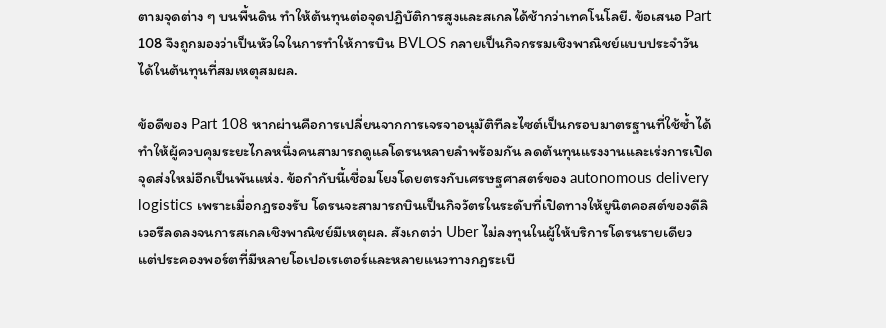ตามจุดต่าง ๆ บนพื้นดิน ทำให้ต้นทุนต่อจุดปฏิบัติการสูงและสเกลได้ช้ากว่าเทคโนโลยี. ข้อเสนอ Part 108 จึงถูกมองว่าเป็นหัวใจในการทำให้การบิน BVLOS กลายเป็นกิจกรรมเชิงพาณิชย์แบบประจำวันได้ในต้นทุนที่สมเหตุสมผล.

ข้อดีของ Part 108 หากผ่านคือการเปลี่ยนจากการเจรจาอนุมัติทีละไซต์เป็นกรอบมาตรฐานที่ใช้ซ้ำได้ ทำให้ผู้ควบคุมระยะไกลหนึ่งคนสามารถดูแลโดรนหลายลำพร้อมกัน ลดต้นทุนแรงงานและเร่งการเปิดจุดส่งใหม่อีกเป็นพันแห่ง. ข้อกำกับนี้เชื่อมโยงโดยตรงกับเศรษฐศาสตร์ของ autonomous delivery logistics เพราะเมื่อกฎรองรับ โดรนจะสามารถบินเป็นกิจวัตรในระดับที่เปิดทางให้ยูนิตคอสต์ของดีลิเวอรีลดลงจนการสเกลเชิงพาณิชย์มีเหตุผล. สังเกตว่า Uber ไม่ลงทุนในผู้ให้บริการโดรนรายเดียว แต่ประคองพอร์ตที่มีหลายโอเปอเรเตอร์และหลายแนวทางกฎระเบี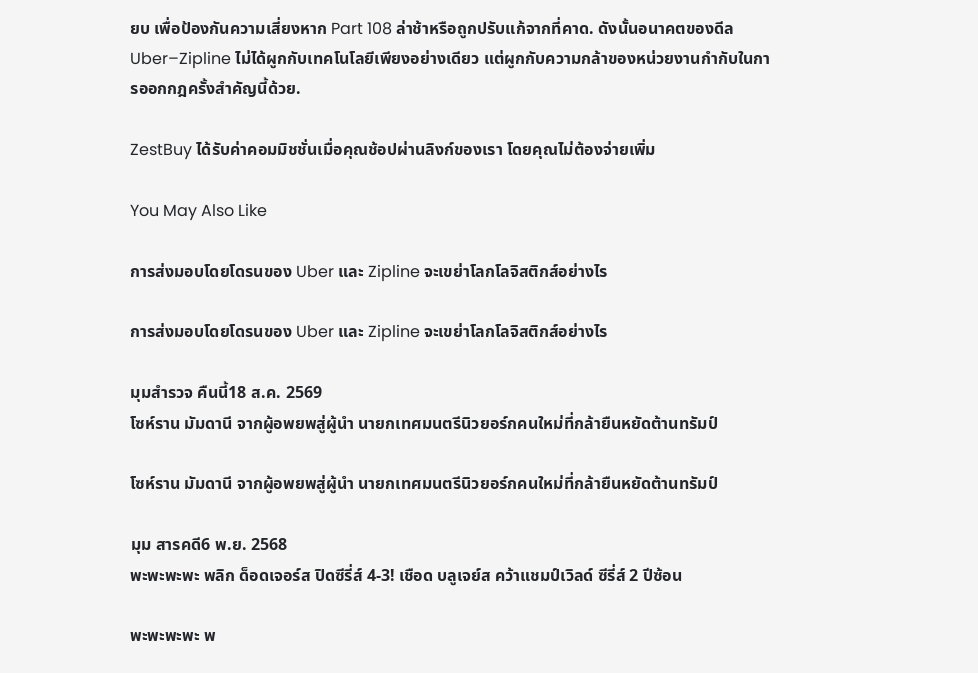ยบ เพื่อป้องกันความเสี่ยงหาก Part 108 ล่าช้าหรือถูกปรับแก้จากที่คาด. ดังนั้นอนาคตของดีล Uber–Zipline ไม่ได้ผูกกับเทคโนโลยีเพียงอย่างเดียว แต่ผูกกับความกล้าของหน่วยงานกำกับในการออกกฎครั้งสำคัญนี้ด้วย.

ZestBuy ได้รับค่าคอมมิชชั่นเมื่อคุณช้อปผ่านลิงก์ของเรา โดยคุณไม่ต้องจ่ายเพิ่ม

You May Also Like

การส่งมอบโดยโดรนของ Uber และ Zipline จะเขย่าโลกโลจิสติกส์อย่างไร

การส่งมอบโดยโดรนของ Uber และ Zipline จะเขย่าโลกโลจิสติกส์อย่างไร

มุมสำรวจ คืนนี้18 ส.ค. 2569
โซห์ราน มัมดานี จากผู้อพยพสู่ผู้นำ นายกเทศมนตรีนิวยอร์กคนใหม่ที่กล้ายืนหยัดต้านทรัมป์

โซห์ราน มัมดานี จากผู้อพยพสู่ผู้นำ นายกเทศมนตรีนิวยอร์กคนใหม่ที่กล้ายืนหยัดต้านทรัมป์

มุม สารคดี6 พ.ย. 2568
พะพะพะพะ พลิก ด็อดเจอร์ส ปิดซีรี่ส์ 4-3! เชือด บลูเจย์ส คว้าแชมป์เวิลด์ ซีรี่ส์ 2 ปีซ้อน

พะพะพะพะ พ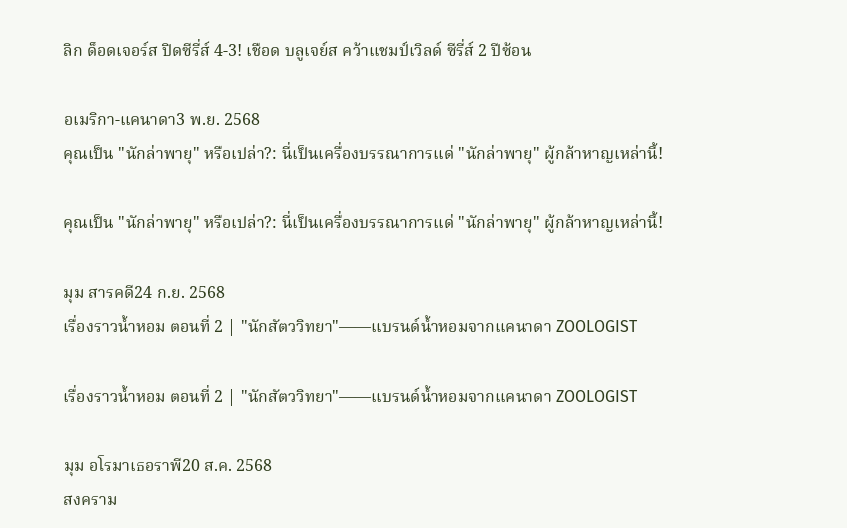ลิก ด็อดเจอร์ส ปิดซีรี่ส์ 4-3! เชือด บลูเจย์ส คว้าแชมป์เวิลด์ ซีรี่ส์ 2 ปีซ้อน

อเมริกา-แคนาดา3 พ.ย. 2568
คุณเป็น "นักล่าพายุ" หรือเปล่า?: นี่เป็นเครื่องบรรณาการแด่ "นักล่าพายุ" ผู้กล้าหาญเหล่านี้!

คุณเป็น "นักล่าพายุ" หรือเปล่า?: นี่เป็นเครื่องบรรณาการแด่ "นักล่าพายุ" ผู้กล้าหาญเหล่านี้!

มุม สารคดี24 ก.ย. 2568
เรื่องราวน้ำหอม ตอนที่ 2 | "นักสัตววิทยา"——แบรนด์น้ำหอมจากแคนาดา ZOOLOGIST

เรื่องราวน้ำหอม ตอนที่ 2 | "นักสัตววิทยา"——แบรนด์น้ำหอมจากแคนาดา ZOOLOGIST

มุม อโรมาเธอราพี20 ส.ค. 2568
สงคราม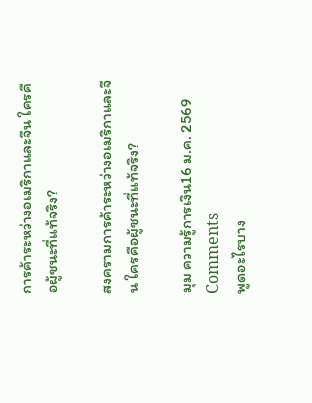การค้าระหว่างอเมริกาและจีน ใครคือผู้ชนะที่แท้จริง?

สงครามการค้าระหว่างอเมริกาและจีน ใครคือผู้ชนะที่แท้จริง?

มุม ความรู้การเงิน16 ม.ค. 2569
Comments
พูดอะไรบาง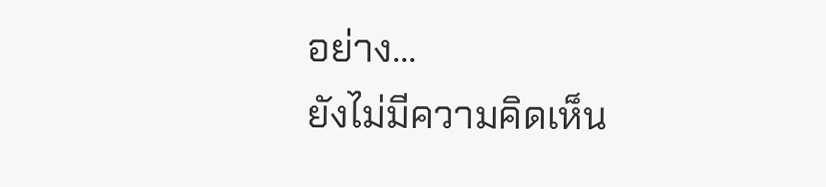อย่าง...
ยังไม่มีความคิดเห็น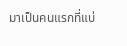มาเป็นคนแรกที่แบ่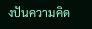งปันความคิด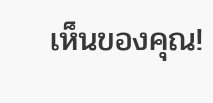เห็นของคุณ!